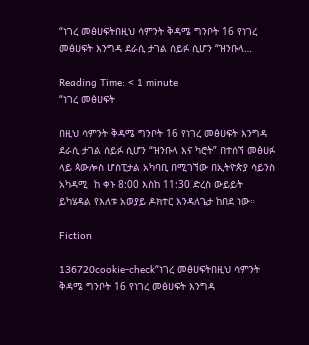“ነገረ መፅሀፍትበዚህ ሳምንት ቅዳሜ ግንቦት 16 የነገረ መፅሀፍት እንግዳ ደራሲ ታገል ሰይፉ ሲሆን “ዝንቡላ…

Reading Time: < 1 minute
“ነገረ መፅሀፍት

በዚህ ሳምንት ቅዳሜ ግንቦት 16 የነገረ መፅሀፍት እንግዳ ደራሲ ታገል ሰይፉ ሲሆን “ዝንቡላ እና ካሮት” በተሰኘ መፅሀፉ ላይ ጳውሎስ ሆስፒታል አካባቢ በሚገኘው በኢትዮጵያ ሳይንስ አካዳሚ  ከ ቀኑ 8:00 እስከ 11:30 ድረስ ውይይት ይካሄዳል የእለቱ አወያይ ዶክተር እንዳለጌታ ከበደ ነው።

Fiction

136720cookie-check“ነገረ መፅሀፍትበዚህ ሳምንት ቅዳሜ ግንቦት 16 የነገረ መፅሀፍት እንግዳ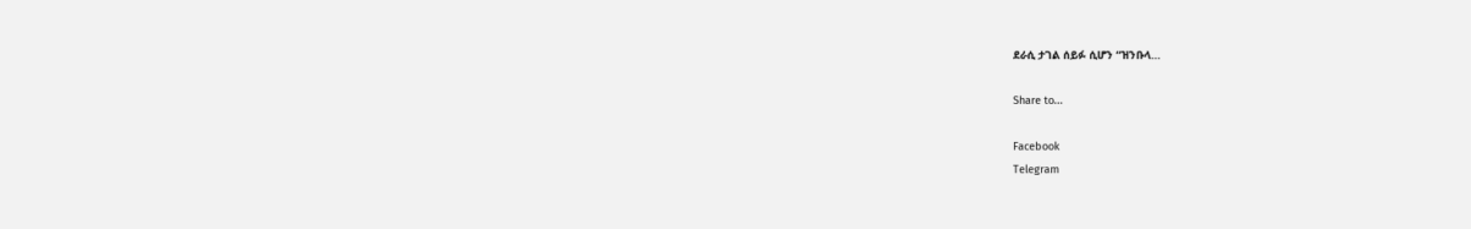ደራሲ ታገል ሰይፉ ሲሆን “ዝንቡላ…

Share to...

Facebook
Telegram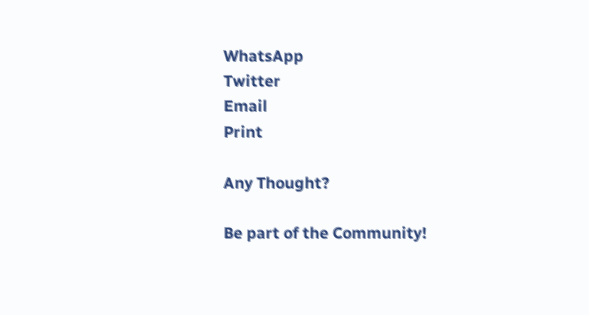WhatsApp
Twitter
Email
Print

Any Thought?

Be part of the Community!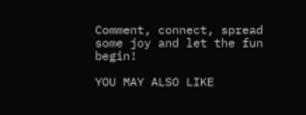Comment, connect, spread some joy and let the fun begin!

YOU MAY ALSO LIKE